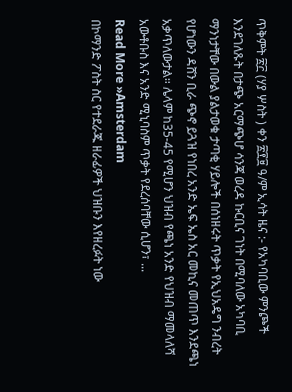ጥቅምት ፳፫ (ሃያ ሦስት ) ቀን ፳፻፱ ዓ/ም ኢሳት ዜና :- የአካባቢው ምንጮች እንደገለጹት በታጭ አርማጭሆ ሳንጃ ወረዳ ኩርቢና ገነት በሚባለው አካባቢ ማንነታቸው በውል ያልታወቁ ታጣቂ ሃይሎች በሰነዘሩት ጥቃት የኢህአዴግ ንብረት የሆነውን ዳሸን ቢራ ጭኖ ይጓዝ የነበረ አንድ ኤፍ ኤስ አር መኪና መጠጥ እንደጫነ አቃጥለውታል። ሌላም ከ35-45 የሚሆን ህዝብ የጫነ አንድ የህዝብ ማመላለሻ አውቶቡስ እና አንድ ሚኒባስም ጥቃት የደረሰባቸው ሲሆን፣ ...
Read More »Amsterdam
በኮማንድ ፖስት ስር የተደራጁ ዘራፊዎች ህዝቡን እየዘረፉት ነው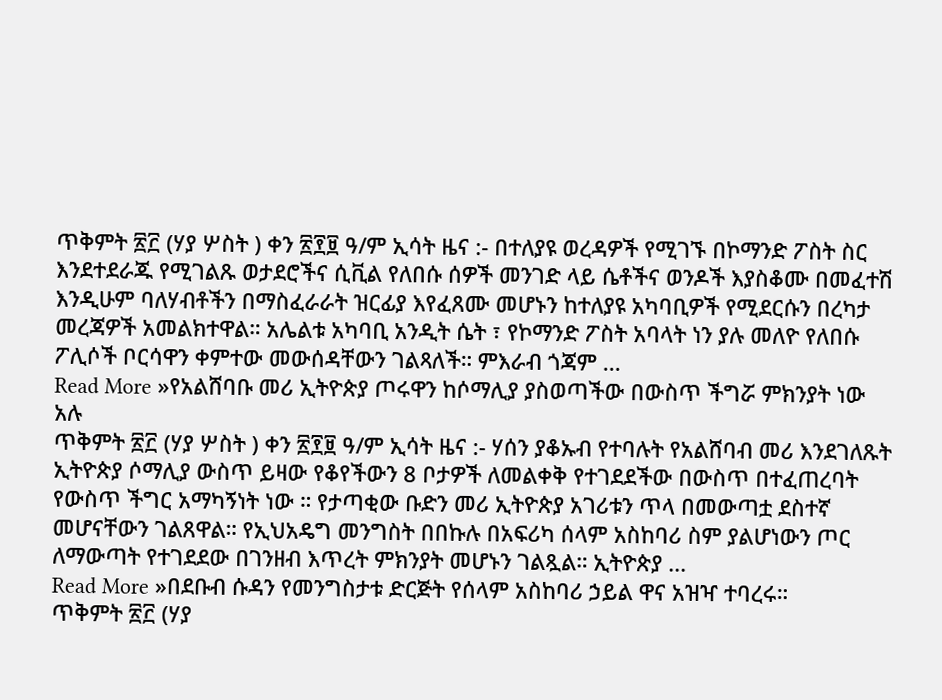ጥቅምት ፳፫ (ሃያ ሦስት ) ቀን ፳፻፱ ዓ/ም ኢሳት ዜና :- በተለያዩ ወረዳዎች የሚገኙ በኮማንድ ፖስት ስር እንደተደራጁ የሚገልጹ ወታደሮችና ሲቪል የለበሱ ሰዎች መንገድ ላይ ሴቶችና ወንዶች እያስቆሙ በመፈተሽ እንዲሁም ባለሃብቶችን በማስፈራራት ዝርፊያ እየፈጸሙ መሆኑን ከተለያዩ አካባቢዎች የሚደርሱን በረካታ መረጃዎች አመልክተዋል። አሌልቱ አካባቢ አንዲት ሴት ፣ የኮማንድ ፖስት አባላት ነን ያሉ መለዮ የለበሱ ፖሊሶች ቦርሳዋን ቀምተው መውሰዳቸውን ገልጻለች። ምእራብ ጎጃም ...
Read More »የአልሸባቡ መሪ ኢትዮጵያ ጦሩዋን ከሶማሊያ ያስወጣችው በውስጥ ችግሯ ምክንያት ነው አሉ
ጥቅምት ፳፫ (ሃያ ሦስት ) ቀን ፳፻፱ ዓ/ም ኢሳት ዜና :- ሃሰን ያቆኡብ የተባሉት የአልሸባብ መሪ እንደገለጹት ኢትዮጵያ ሶማሊያ ውስጥ ይዛው የቆየችውን 8 ቦታዎች ለመልቀቅ የተገደደችው በውስጥ በተፈጠረባት የውስጥ ችግር አማካኝነት ነው ። የታጣቂው ቡድን መሪ ኢትዮጵያ አገሪቱን ጥላ በመውጣቷ ደስተኛ መሆናቸውን ገልጸዋል። የኢህአዴግ መንግስት በበኩሉ በአፍሪካ ሰላም አስከባሪ ስም ያልሆነውን ጦር ለማውጣት የተገደደው በገንዘብ እጥረት ምክንያት መሆኑን ገልጿል። ኢትዮጵያ ...
Read More »በደቡብ ሱዳን የመንግስታቱ ድርጅት የሰላም አስከባሪ ኃይል ዋና አዝዣ ተባረሩ።
ጥቅምት ፳፫ (ሃያ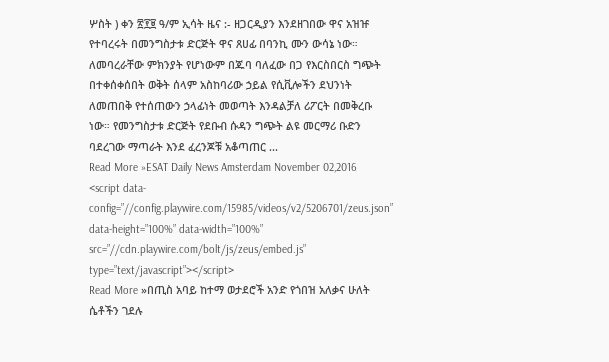ሦስት ) ቀን ፳፻፱ ዓ/ም ኢሳት ዜና :- ዘጋርዲያን እንደዘገበው ዋና አዝዡ የተባረሩት በመንግስታቱ ድርጅት ዋና ጸሀፊ በባንኪ ሙን ውሳኔ ነው። ለመባረራቸው ምክንያት የሆነውም በጁባ ባለፈው በጋ የእርስበርስ ግጭት በተቀሰቀሰበት ወቅት ሰላም አስከባሪው ኃይል የሲቪሎችን ደህንነት ለመጠበቅ የተሰጠውን ኃላፊነት መወጣት እንዳልቻለ ሪፖርት በመቅረቡ ነው። የመንግስታቱ ድርጅት የደቡብ ሱዳን ግጭት ልዩ መርማሪ ቡድን ባደረገው ማጣራት እንደ ፈረንጆቹ አቆጣጠር ...
Read More »ESAT Daily News Amsterdam November 02,2016
<script data-config=”//config.playwire.com/15985/videos/v2/5206701/zeus.json” data-height=”100%” data-width=”100%” src=”//cdn.playwire.com/bolt/js/zeus/embed.js” type=”text/javascript”></script>
Read More »በጢስ አባይ ከተማ ወታደሮች አንድ የጎበዝ አለቃና ሁለት ሴቶችን ገደሉ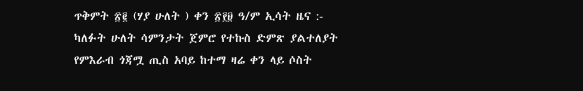ጥቅምት ፳፪ (ሃያ ሁለት ) ቀን ፳፻፱ ዓ/ም ኢሳት ዜና :- ካለፉት ሁለት ሳምንታት ጀምሮ የተኩስ ድምጽ ያልተለያት የምእራብ ጎጃሟ ጢስ አባይ ከተማ ዛሬ ቀን ላይ ሶስት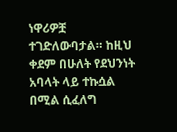ነዋሪዎቿ ተገድለውባታል። ከዚህ ቀደም በሁለት የደህንነት አባላት ላይ ተኩሷል በሚል ሲፈለግ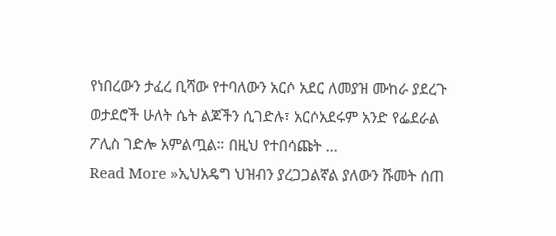የነበረውን ታፈረ ቢሻው የተባለውን አርሶ አደር ለመያዝ ሙከራ ያደረጉ ወታደሮች ሁለት ሴት ልጆችን ሲገድሉ፣ አርሶአደሩም አንድ የፌደራል ፖሊስ ገድሎ አምልጧል። በዚህ የተበሳጩት ...
Read More »ኢህአዴግ ህዝብን ያረጋጋልኛል ያለውን ሹመት ሰጠ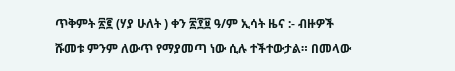ጥቅምት ፳፪ (ሃያ ሁለት ) ቀን ፳፻፱ ዓ/ም ኢሳት ዜና :- ብዙዎች ሹመቱ ምንም ለውጥ የማያመጣ ነው ሲሉ ተችተውታል። በመላው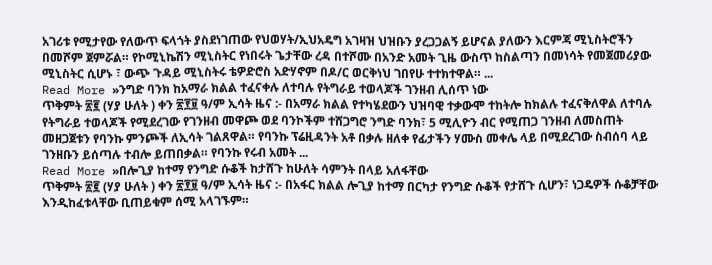አገሪቱ የሚታየው የለውጥ ፍላጎት ያስደነገጠው የህወሃት/ኢህአዴግ አገዛዝ ህዝቡን ያረጋጋልኝ ይሆናል ያለውን እርምጃ ሚኒስትሮችን በመሾም ጀምሯል። የኮሚኒኬሽን ሚኒስትር የነበሩት ጌታቸው ረዳ በተሾሙ በአንድ አመት ጊዜ ውስጥ ከስልጣን በመነሳት የመጀመሪያው ሚኒስትር ሲሆኑ ፣ ውጭ ጉዳይ ሚኒስትሩ ቴዎድሮስ አድሃኖም በዶ/ር ወርቅነህ ገበየሁ ተተክተዋል። ...
Read More »ንግድ ባንክ ከአማራ ክልል ተፈናቀሉ ለተባሉ የትግራይ ተወላጆች ገንዘብ ሊሰጥ ነው
ጥቅምት ፳፪ (ሃያ ሁለት ) ቀን ፳፻፱ ዓ/ም ኢሳት ዜና :- በአማራ ክልል የተካሄደውን ህዝባዊ ተቃውሞ ተከትሎ ከክልሉ ተፈናቅለዋል ለተባሉ የትግራይ ተወላጆች የሚደረገው የገንዘብ መዋጮ ወደ ባንኮችም ተሸጋግሮ ንግድ ባንክ፣ 5 ሚሊዮን ብር የሚጠጋ ገንዘብ ለመስጠት መዘጋጀቱን የባንኩ ምንጮች ለኢሳት ገልጸዋል። የባንኩ ፕሬዚዳንት አቶ በቃሉ ዘለቀ የፊታችን ሃሙስ መቀሌ ላይ በሚደረገው ስብሰባ ላይ ገንዘቡን ይሰጣሉ ተብሎ ይጠበቃል። የባንኩ የሩብ አመት ...
Read More »በሎጊያ ከተማ የንግድ ሱቆች ከታሸጉ ከሁለት ሳምንት በላይ አለፋቸው
ጥቅምት ፳፪ (ሃያ ሁለት ) ቀን ፳፻፱ ዓ/ም ኢሳት ዜና :- በአፋር ክልል ሎጊያ ከተማ በርካታ የንግድ ሱቆች የታሸጉ ሲሆን፣ ነጋዴዎች ሱቆቻቸው እንዲከፈቱላቸው ቢጠይቁም ሰሚ አላገኙም።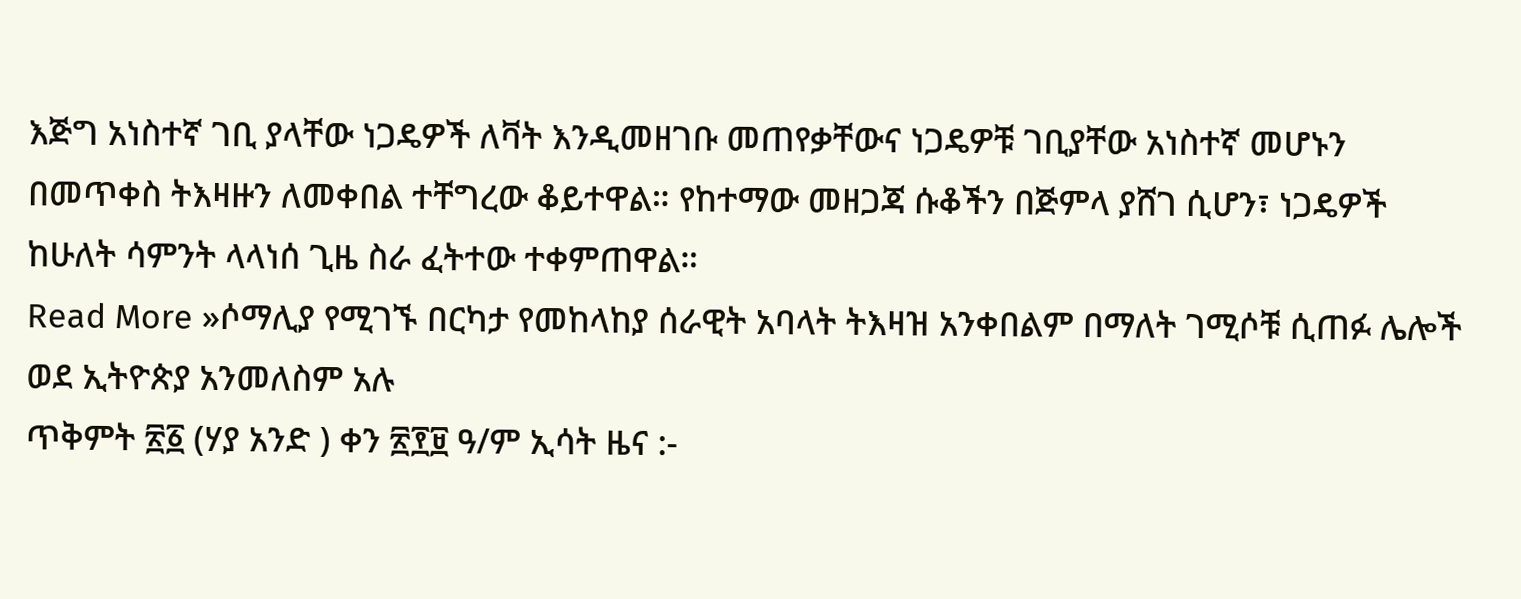እጅግ አነስተኛ ገቢ ያላቸው ነጋዴዎች ለቫት እንዲመዘገቡ መጠየቃቸውና ነጋዴዎቹ ገቢያቸው አነስተኛ መሆኑን በመጥቀስ ትእዛዙን ለመቀበል ተቸግረው ቆይተዋል። የከተማው መዘጋጃ ሱቆችን በጅምላ ያሸገ ሲሆን፣ ነጋዴዎች ከሁለት ሳምንት ላላነሰ ጊዜ ስራ ፈትተው ተቀምጠዋል።
Read More »ሶማሊያ የሚገኙ በርካታ የመከላከያ ሰራዊት አባላት ትእዛዝ አንቀበልም በማለት ገሚሶቹ ሲጠፉ ሌሎች ወደ ኢትዮጵያ አንመለስም አሉ
ጥቅምት ፳፩ (ሃያ አንድ ) ቀን ፳፻፱ ዓ/ም ኢሳት ዜና :-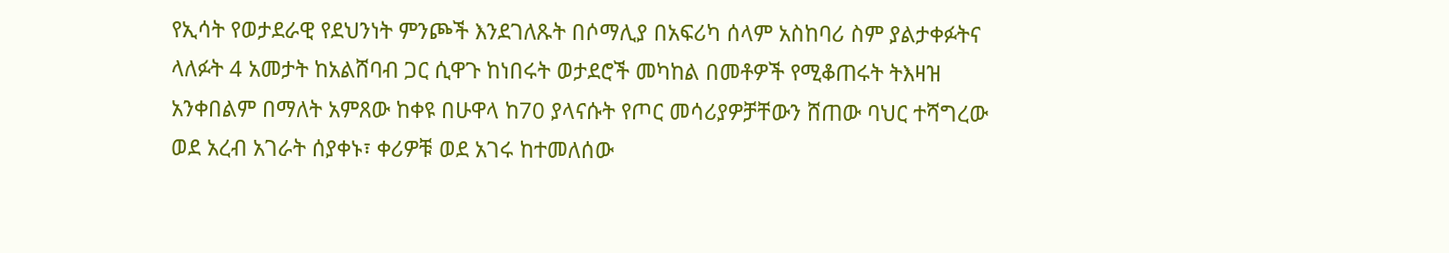የኢሳት የወታደራዊ የደህንነት ምንጮች እንደገለጹት በሶማሊያ በአፍሪካ ሰላም አስከባሪ ስም ያልታቀፉትና ላለፉት 4 አመታት ከአልሸባብ ጋር ሲዋጉ ከነበሩት ወታደሮች መካከል በመቶዎች የሚቆጠሩት ትእዛዝ አንቀበልም በማለት አምጸው ከቀዩ በሁዋላ ከ70 ያላናሱት የጦር መሳሪያዎቻቸውን ሸጠው ባህር ተሻግረው ወደ አረብ አገራት ሰያቀኑ፣ ቀሪዎቹ ወደ አገሩ ከተመለሰው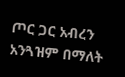ጦር ጋር አብረን አንጓዝም በማለት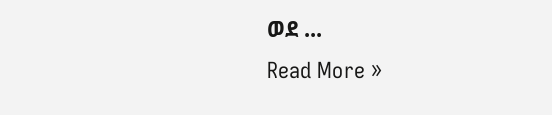ወደ ...
Read More »